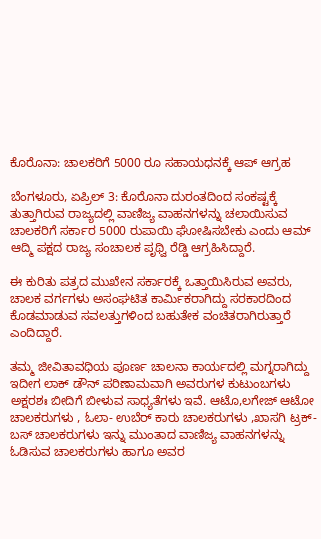ಕೊರೊನಾ: ಚಾಲಕರಿಗೆ 5000 ರೂ ಸಹಾಯಧನಕ್ಕೆ ಆಪ್ ಆಗ್ರಹ

ಬೆಂಗಳೂರು, ಏಪ್ರಿಲ್ 3: ಕೊರೊನಾ ದುರಂತದಿಂದ ಸಂಕಷ್ಟಕ್ಕೆ ತುತ್ತಾಗಿರುವ ರಾಜ್ಯದಲ್ಲಿ ವಾಣಿಜ್ಯ ವಾಹನಗಳನ್ನು ಚಲಾಯಿಸುವ ಚಾಲಕರಿಗೆ ಸರ್ಕಾರ 5000 ರುಪಾಯಿ ಘೋಷಿಸಬೇಕು ಎಂದು ಆಮ್ ಆದ್ಮಿ ಪಕ್ಷದ ರಾಜ್ಯ ಸಂಚಾಲಕ ಪೃಥ್ವಿ ರೆಡ್ಡಿ ಆಗ್ರಹಿಸಿದ್ದಾರೆ.

ಈ ಕುರಿತು ಪತ್ರದ ಮುಖೇನ ಸರ್ಕಾರಕ್ಕೆ ಒತ್ತಾಯಿಸಿರುವ ಅವರು, ಚಾಲಕ ವರ್ಗಗಳು ಅಸಂಘಟಿತ ಕಾರ್ಮಿಕರಾಗಿದ್ದು ಸರಕಾರದಿಂದ ಕೊಡಮಾಡುವ ಸವಲತ್ತುಗಳಿಂದ ಬಹುತೇಕ ವಂಚಿತರಾಗಿರುತ್ತಾರೆ ಎಂದಿದ್ದಾರೆ.

ತಮ್ಮ ಜೀವಿತಾವಧಿಯ ಪೂರ್ಣ ಚಾಲನಾ ಕಾರ್ಯದಲ್ಲಿ ಮಗ್ನರಾಗಿದ್ದು ಇದೀಗ ಲಾಕ್ ಡೌನ್ ಪರಿಣಾಮವಾಗಿ ಅವರುಗಳ ಕುಟುಂಬಗಳು ಅಕ್ಷರಶಃ ಬೀದಿಗೆ ಬೀಳುವ ಸಾಧ್ಯತೆಗಳು ಇವೆ. ಆಟೊ,ಲಗೇಜ್ ಆಟೋ ಚಾಲಕರುಗಳು , ಓಲಾ- ಉಬೆರ್ ಕಾರು ಚಾಲಕರುಗಳು ,ಖಾಸಗಿ ಟ್ರಕ್-ಬಸ್ ಚಾಲಕರುಗಳು ಇನ್ನು ಮುಂತಾದ ವಾಣಿಜ್ಯ ವಾಹನಗಳನ್ನು ಓಡಿಸುವ ಚಾಲಕರುಗಳು ಹಾಗೂ ಅವರ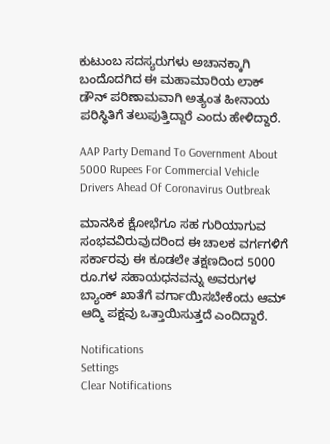ಕುಟುಂಬ ಸದಸ್ಯರುಗಳು ಅಚಾನಕ್ಕಾಗಿ ಬಂದೊದಗಿದ ಈ ಮಹಾಮಾರಿಯ ಲಾಕ್ ಡೌನ್ ಪರಿಣಾಮವಾಗಿ ಅತ್ಯಂತ ಹೀನಾಯ ಪರಿಸ್ಥಿತಿಗೆ ತಲುಪುತ್ತಿದ್ದಾರೆ ಎಂದು ಹೇಳಿದ್ದಾರೆ.

AAP Party Demand To Government About 5000 Rupees For Commercial Vehicle Drivers Ahead Of Coronavirus Outbreak

ಮಾನಸಿಕ ಕ್ಷೋಭೆಗೂ ಸಹ ಗುರಿಯಾಗುವ ಸಂಭವವಿರುವುದರಿಂದ ಈ ಚಾಲಕ ವರ್ಗಗಳಿಗೆ ಸರ್ಕಾರವು ಈ ಕೂಡಲೇ ತಕ್ಷಣದಿಂದ 5000 ರೂ.ಗಳ ಸಹಾಯಧನವನ್ನು ಅವರುಗಳ ಬ್ಯಾಂಕ್ ಖಾತೆಗೆ ವರ್ಗಾಯಿಸಬೇಕೆಂದು ಆಮ್ ಆದ್ಮಿ ಪಕ್ಷವು ಒತ್ತಾಯಿಸುತ್ತದೆ ಎಂದಿದ್ದಾರೆ.

Notifications
Settings
Clear Notifications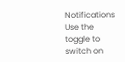Notifications
Use the toggle to switch on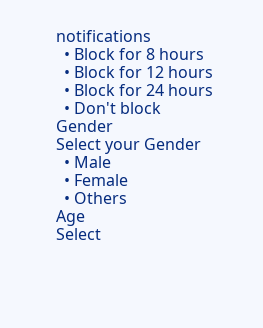notifications
  • Block for 8 hours
  • Block for 12 hours
  • Block for 24 hours
  • Don't block
Gender
Select your Gender
  • Male
  • Female
  • Others
Age
Select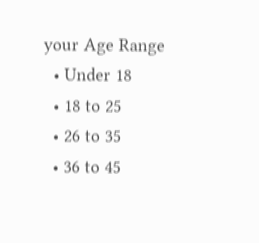your Age Range
  • Under 18
  • 18 to 25
  • 26 to 35
  • 36 to 45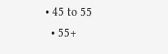• 45 to 55
  • 55+